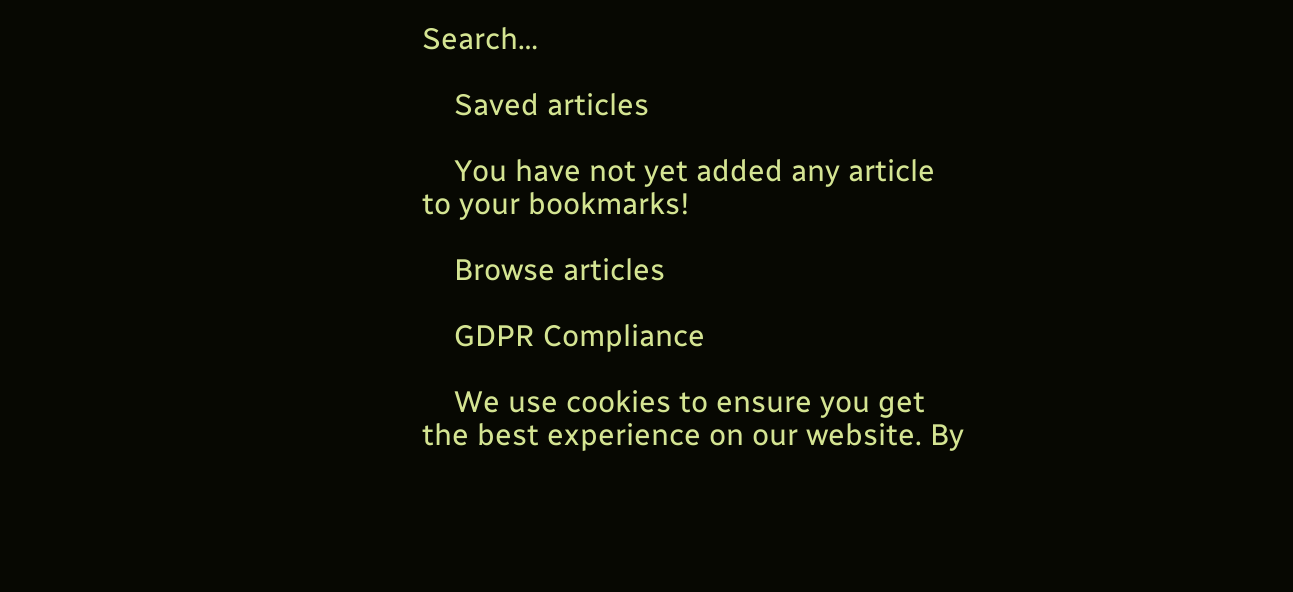Search…

    Saved articles

    You have not yet added any article to your bookmarks!

    Browse articles

    GDPR Compliance

    We use cookies to ensure you get the best experience on our website. By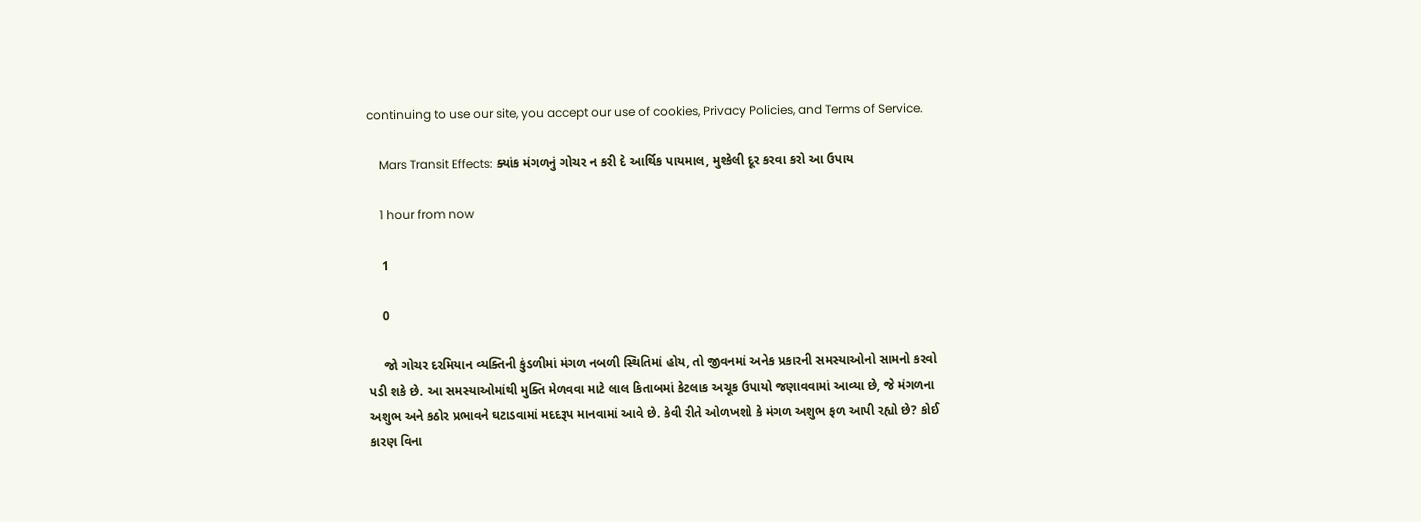continuing to use our site, you accept our use of cookies, Privacy Policies, and Terms of Service.

    Mars Transit Effects: ક્યાંક મંગળનું ગોચર ન કરી દે આર્થિક પાયમાલ, મુશ્કેલી દૂર કરવા કરો આ ઉપાય

    1 hour from now

    1

    0

    જો ગોચર દરમિયાન વ્યક્તિની કુંડળીમાં મંગળ નબળી સ્થિતિમાં હોય, તો જીવનમાં અનેક પ્રકારની સમસ્યાઓનો સામનો કરવો પડી શકે છે. આ સમસ્યાઓમાંથી મુક્તિ મેળવવા માટે લાલ કિતાબમાં કેટલાક અચૂક ઉપાયો જણાવવામાં આવ્યા છે, જે મંગળના અશુભ અને કઠોર પ્રભાવને ઘટાડવામાં મદદરૂપ માનવામાં આવે છે. કેવી રીતે ઓળખશો કે મંગળ અશુભ ફળ આપી રહ્યો છે? કોઈ કારણ વિના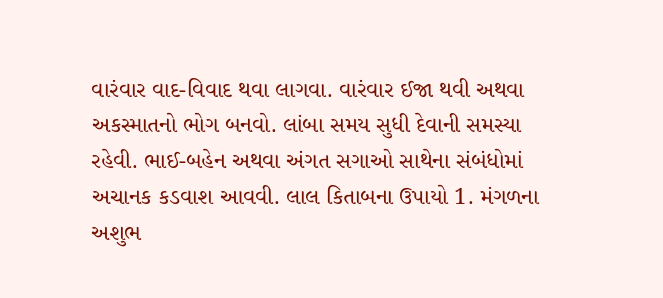વારંવાર વાદ-વિવાદ થવા લાગવા. વારંવાર ઈજા થવી અથવા અકસ્માતનો ભોગ બનવો. લાંબા સમય સુધી દેવાની સમસ્યા રહેવી. ભાઈ-બહેન અથવા અંગત સગાઓ સાથેના સંબંધોમાં અચાનક કડવાશ આવવી. લાલ કિતાબના ઉપાયો 1. મંગળના અશુભ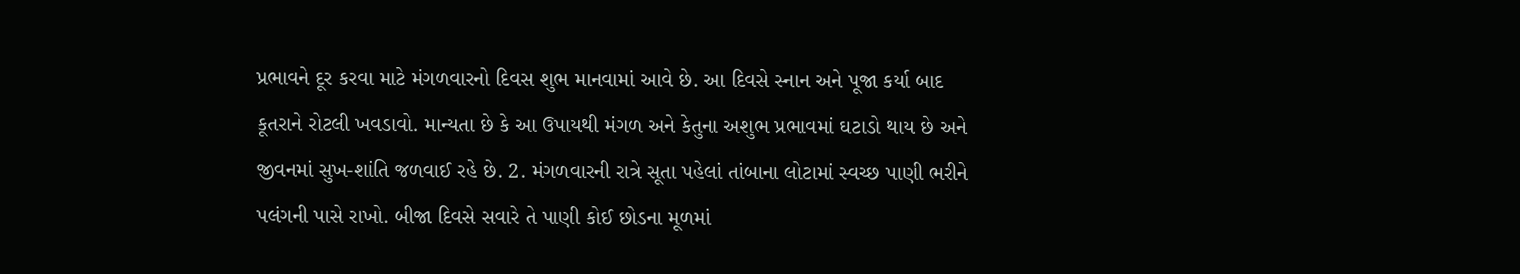પ્રભાવને દૂર કરવા માટે મંગળવારનો દિવસ શુભ માનવામાં આવે છે. આ દિવસે સ્નાન અને પૂજા કર્યા બાદ કૂતરાને રોટલી ખવડાવો. માન્યતા છે કે આ ઉપાયથી મંગળ અને કેતુના અશુભ પ્રભાવમાં ઘટાડો થાય છે અને જીવનમાં સુખ-શાંતિ જળવાઈ રહે છે. 2. મંગળવારની રાત્રે સૂતા પહેલાં તાંબાના લોટામાં સ્વચ્છ પાણી ભરીને પલંગની પાસે રાખો. બીજા દિવસે સવારે તે પાણી કોઈ છોડના મૂળમાં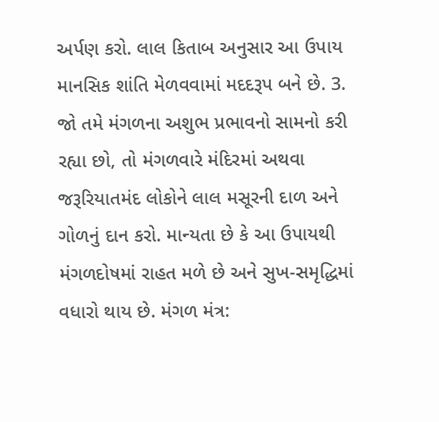અર્પણ કરો. લાલ કિતાબ અનુસાર આ ઉપાય માનસિક શાંતિ મેળવવામાં મદદરૂપ બને છે. 3. જો તમે મંગળના અશુભ પ્રભાવનો સામનો કરી રહ્યા છો, તો મંગળવારે મંદિરમાં અથવા જરૂરિયાતમંદ લોકોને લાલ મસૂરની દાળ અને ગોળનું દાન કરો. માન્યતા છે કે આ ઉપાયથી મંગળદોષમાં રાહત મળે છે અને સુખ-સમૃદ્ધિમાં વધારો થાય છે. મંગળ મંત્ર: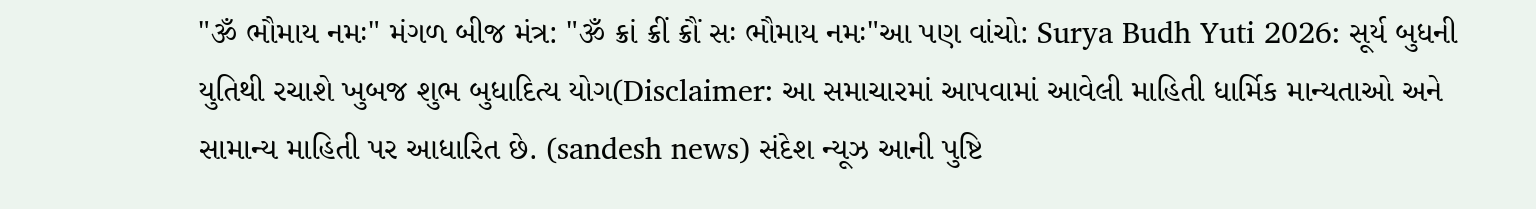"ૐ ભૌમાય નમઃ" મંગળ બીજ મંત્ર: "ૐ ક્રાં ક્રીં ક્રૌં સઃ ભૌમાય નમઃ"આ પણ વાંચો: Surya Budh Yuti 2026: સૂર્ય બુધની યુતિથી રચાશે ખુબજ શુભ બુધાદિત્ય યોગ(Disclaimer: આ સમાચારમાં આપવામાં આવેલી માહિતી ધાર્મિક માન્યતાઓ અને સામાન્ય માહિતી પર આધારિત છે. (sandesh news) સંદેશ ન્યૂઝ આની પુષ્ટિ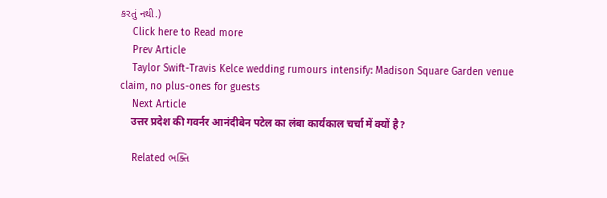કરતું નથી.)
    Click here to Read more
    Prev Article
    Taylor Swift-Travis Kelce wedding rumours intensify: Madison Square Garden venue claim, no plus-ones for guests
    Next Article
    उत्तर प्रदेश की गवर्नर आनंदीबेन पटेल का लंबा कार्यकाल चर्चा में क्यों है?

    Related ભક્તિ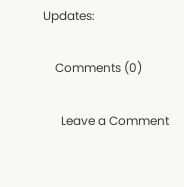Updates:

    Comments (0)

      Leave a Comment